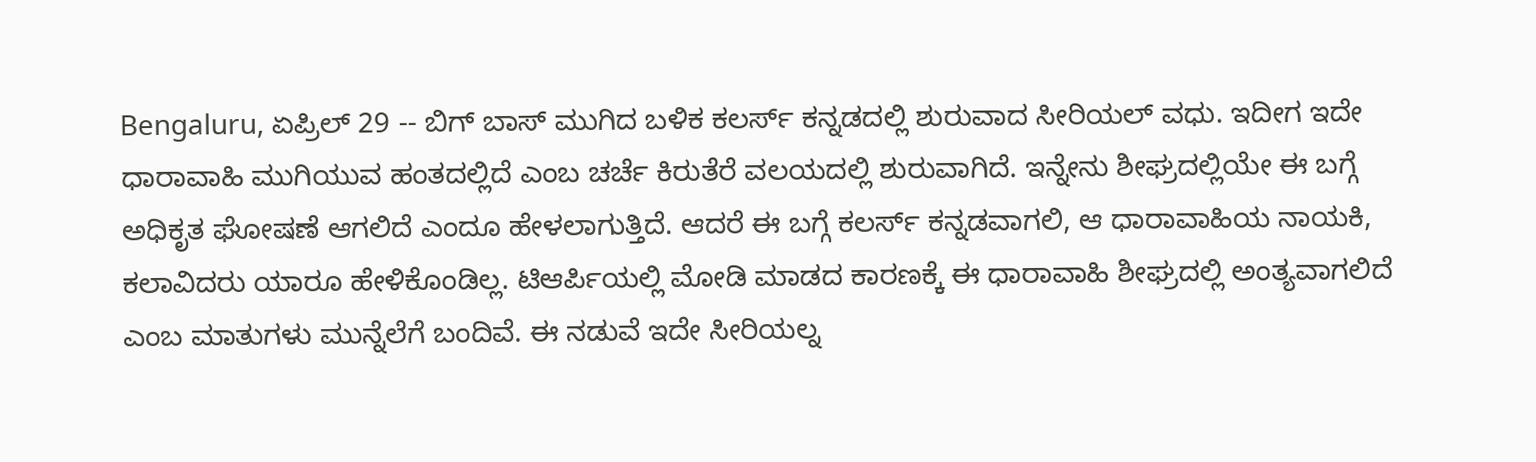Bengaluru, ಏಪ್ರಿಲ್ 29 -- ಬಿಗ್ ಬಾಸ್ ಮುಗಿದ ಬಳಿಕ ಕಲರ್ಸ್ ಕನ್ನಡದಲ್ಲಿ ಶುರುವಾದ ಸೀರಿಯಲ್ ವಧು. ಇದೀಗ ಇದೇ ಧಾರಾವಾಹಿ ಮುಗಿಯುವ ಹಂತದಲ್ಲಿದೆ ಎಂಬ ಚರ್ಚೆ ಕಿರುತೆರೆ ವಲಯದಲ್ಲಿ ಶುರುವಾಗಿದೆ. ಇನ್ನೇನು ಶೀಘ್ರದಲ್ಲಿಯೇ ಈ ಬಗ್ಗೆ ಅಧಿಕೃತ ಘೋಷಣೆ ಆಗಲಿದೆ ಎಂದೂ ಹೇಳಲಾಗುತ್ತಿದೆ. ಆದರೆ ಈ ಬಗ್ಗೆ ಕಲರ್ಸ್ ಕನ್ನಡವಾಗಲಿ, ಆ ಧಾರಾವಾಹಿಯ ನಾಯಕಿ, ಕಲಾವಿದರು ಯಾರೂ ಹೇಳಿಕೊಂಡಿಲ್ಲ. ಟಿಆರ್ಪಿಯಲ್ಲಿ ಮೋಡಿ ಮಾಡದ ಕಾರಣಕ್ಕೆ ಈ ಧಾರಾವಾಹಿ ಶೀಘ್ರದಲ್ಲಿ ಅಂತ್ಯವಾಗಲಿದೆ ಎಂಬ ಮಾತುಗಳು ಮುನ್ನೆಲೆಗೆ ಬಂದಿವೆ. ಈ ನಡುವೆ ಇದೇ ಸೀರಿಯಲ್ನ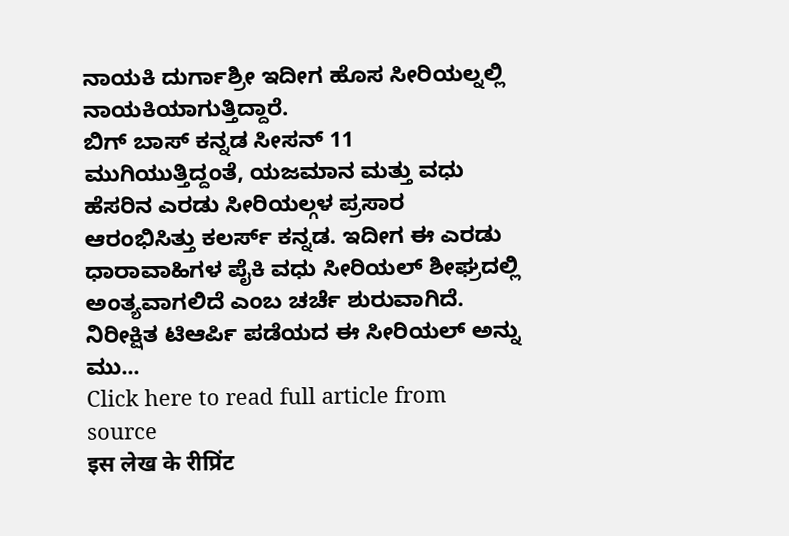ನಾಯಕಿ ದುರ್ಗಾಶ್ರೀ ಇದೀಗ ಹೊಸ ಸೀರಿಯಲ್ನಲ್ಲಿ ನಾಯಕಿಯಾಗುತ್ತಿದ್ದಾರೆ.
ಬಿಗ್ ಬಾಸ್ ಕನ್ನಡ ಸೀಸನ್ 11 ಮುಗಿಯುತ್ತಿದ್ದಂತೆ, ಯಜಮಾನ ಮತ್ತು ವಧು ಹೆಸರಿನ ಎರಡು ಸೀರಿಯಲ್ಗಳ ಪ್ರಸಾರ ಆರಂಭಿಸಿತ್ತು ಕಲರ್ಸ್ ಕನ್ನಡ. ಇದೀಗ ಈ ಎರಡು ಧಾರಾವಾಹಿಗಳ ಪೈಕಿ ವಧು ಸೀರಿಯಲ್ ಶೀಘ್ರದಲ್ಲಿ ಅಂತ್ಯವಾಗಲಿದೆ ಎಂಬ ಚರ್ಚೆ ಶುರುವಾಗಿದೆ. ನಿರೀಕ್ಷಿತ ಟಿಆರ್ಪಿ ಪಡೆಯದ ಈ ಸೀರಿಯಲ್ ಅನ್ನು ಮು...
Click here to read full article from source
इस लेख के रीप्रिंट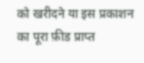को खरीदने या इस प्रकाशन का पूरा फ़ीड प्राप्त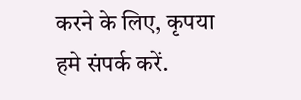करने के लिए, कृपया
हमे संपर्क करें.